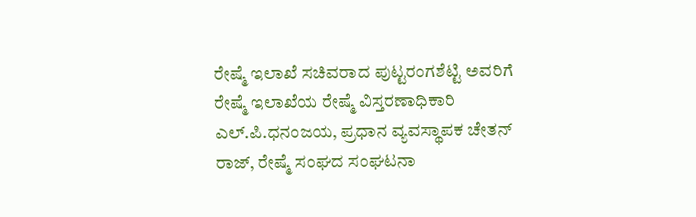ರೇಷ್ಮೆ ಇಲಾಖೆ ಸಚಿವರಾದ ಪುಟ್ಟರಂಗಶೆಟ್ಟಿ ಅವರಿಗೆ ರೇಷ್ಮೆ ಇಲಾಖೆಯ ರೇಷ್ಮೆ ವಿಸ್ತರಣಾಧಿಕಾರಿ ಎಲ್.ಪಿ.ಧನಂಜಯ, ಪ್ರಧಾನ ವ್ಯವಸ್ಥಾಪಕ ಚೇತನ್ ರಾಜ್, ರೇಷ್ಮೆ ಸಂಘದ ಸಂಘಟನಾ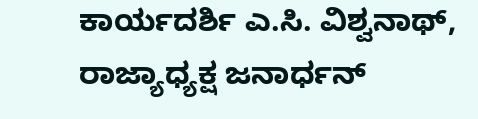ಕಾರ್ಯದರ್ಶಿ ಎ.ಸಿ. ವಿಶ್ವನಾಥ್, ರಾಜ್ಯಾಧ್ಯಕ್ಷ ಜನಾರ್ಧನ್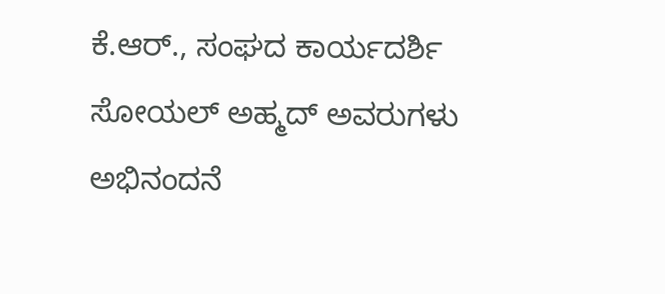ಕೆ.ಆರ್., ಸಂಘದ ಕಾರ್ಯದರ್ಶಿ ಸೋಯಲ್ ಅಹ್ಮದ್ ಅವರುಗಳು ಅಭಿನಂದನೆ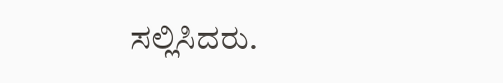ಸಲ್ಲಿಸಿದರು.